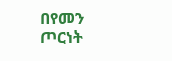በየመን ጦርነት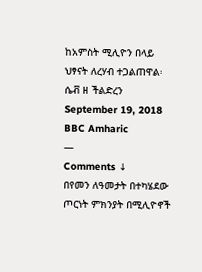ከአምስት ሚሊዮን በላይ ህፃናት ለረሃብ ተጋልጠዋል፡ ሴቭ ዘ ችልድረን
September 19, 2018
BBC Amharic
—
Comments ↓
በየመን ለዓመታት በተካሄደው ጦርነት ምክንያት በሚሊዮኖች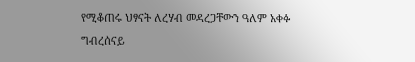የሚቆጠሩ ህፃናት ለረሃብ መዳረጋቸውን ዓለም አቀፉ ግብረሰናይ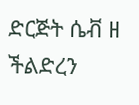ድርጅት ሴቭ ዘ ችልድረን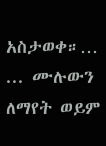አስታወቀ።…
... ሙሉውን ለማየት ወይም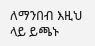ለማንበብ እዚህ ላይ ይጫኑ